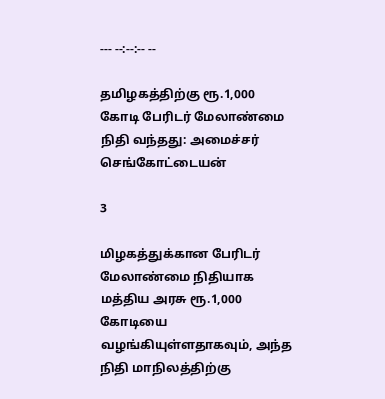--- --:--:-- --

தமிழகத்திற்கு ரூ.1,000 கோடி பேரிடர் மேலாண்மை நிதி வந்தது: அமைச்சர் செங்கோட்டையன்

3

மிழகத்துக்கான பேரிடர் மேலாண்மை நிதியாக மத்திய அரசு ரூ.1,000 கோடியை வழங்கியுள்ளதாகவும், அந்த நிதி மாநிலத்திற்கு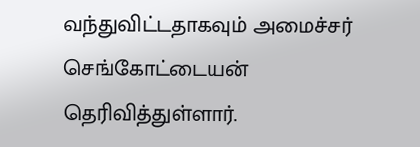வந்துவிட்டதாகவும் அமைச்சர் செங்கோட்டையன் தெரிவித்துள்ளார்.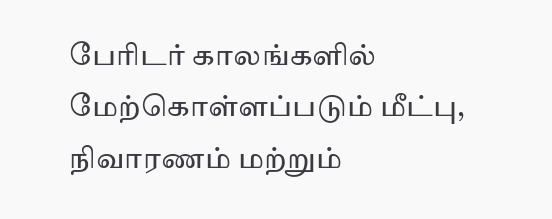பேரிடர் காலங்களில் மேற்கொள்ளப்படும் மீட்பு, நிவாரணம் மற்றும்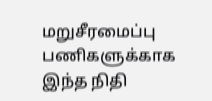மறுசீரமைப்பு பணிகளுக்காக இந்த நிதி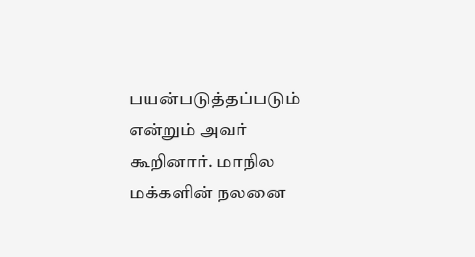பயன்படுத்தப்படும் என்றும் அவர் கூறினார். மாநில மக்களின் நலனை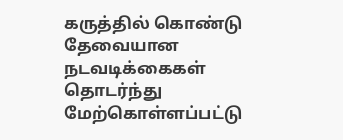கருத்தில் கொண்டு தேவையான நடவடிக்கைகள் தொடர்ந்து மேற்கொள்ளப்பட்டு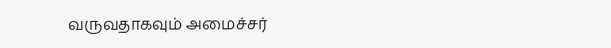வருவதாகவும் அமைச்சர்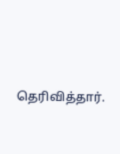தெரிவித்தார்.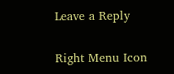Leave a Reply

Right Menu Icon